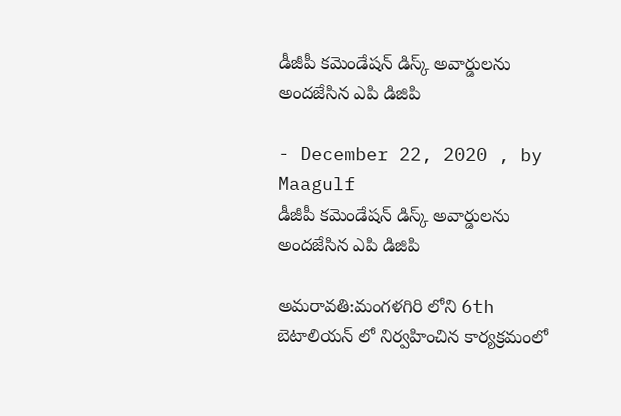డీజీపీ కమెండేషన్ డిస్క్ అవార్డులను అందజేసిన ఎపి డి‌జి‌పి

- December 22, 2020 , by Maagulf
డీజీపీ కమెండేషన్ డిస్క్ అవార్డులను అందజేసిన ఎపి డి‌జి‌పి

అమరావతి:మంగళగిరి లోని 6th బెటాలియన్ లో నిర్వహించిన కార్యక్రమంలో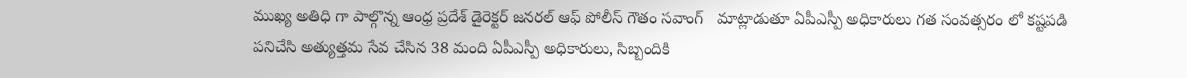ముఖ్య అతిధి గా పాల్గొన్న ఆంధ్ర ప్రదేశ్ డైరెక్టర్ జనరల్ ఆఫ్ పోలీస్ గౌతం సవాంగ్   మాట్లాడుతూ ఏపీఎస్పీ అధికారులు గత సంవత్సరం లో కష్టపడి పనిచేసి అత్యుత్తమ సేవ చేసిన 38 మంది ఏపీఎస్పీ అధికారులు, సిబ్బందికి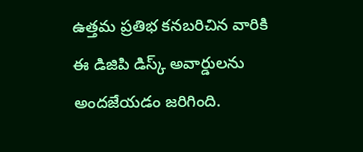ఉత్తమ ప్రతిభ కనబరిచిన వారికి ఈ డిజిపి డిస్క్ అవార్డులను అందజేయడం జరిగింది.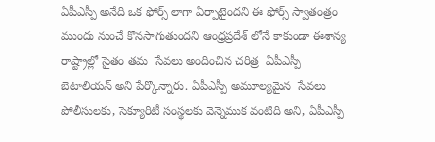ఏపీఎస్పీ అనేది ఒక ఫోర్స్ లాగా ఏర్పాటైందని ఈ ఫోర్స్ స్వాతంత్రం ముందు నుంచే కొనసాగుతుందని ఆంధ్రప్రదేశ్ లోనే కాకుండా ఈశాన్య రాష్ట్రాల్లో సైతం తమ  సేవలు అందించిన చరిత్ర  ఏపీఎస్పీ బెటాలియన్ అని పేర్కొన్నారు. ఏపీఎస్పీ అమూల్యమైన  సేవలు పోలీసులకు, సెక్యూరిటీ సంస్థలకు వెన్నెముక వంటిది అని, ఏపీఎస్పీ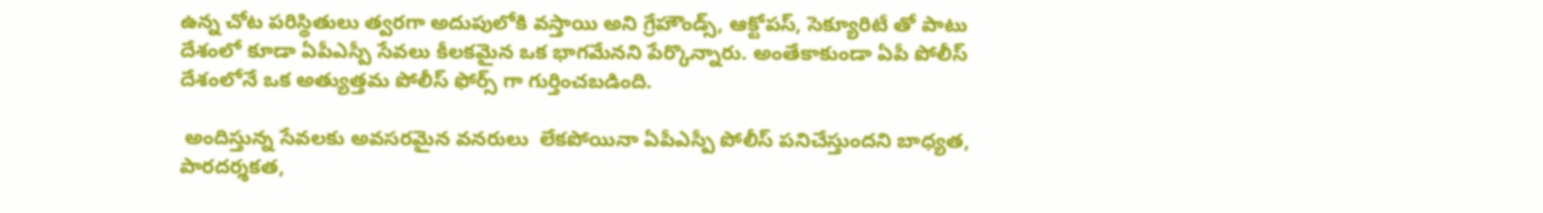ఉన్న చోట పరిస్థితులు త్వరగా అదుపులోకి వస్తాయి అని గ్రేహౌండ్స్, ఆక్టోపస్, సెక్యూరిటీ తో పాటు దేశంలో కూడా ఏపీఎస్పీ సేవలు కీలకమైన ఒక భాగమేనని పేర్కొన్నారు. అంతేకాకుండా ఏపీ పోలీస్ దేశంలోనే ఒక అత్యుత్తమ పోలీస్ ఫోర్స్ గా గుర్తించబడింది.

 అందిస్తున్న సేవలకు అవసరమైన వనరులు  లేకపోయినా ఏపీఎస్పీ పోలీస్ పనిచేస్తుందని బాధ్యత, పారదర్శకత,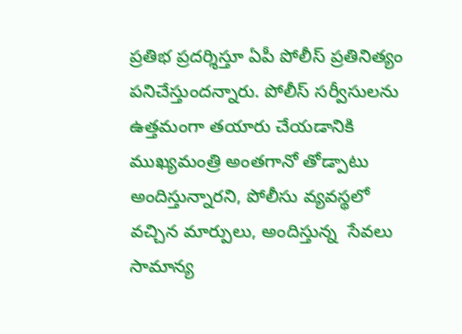ప్రతిభ ప్రదర్శిస్తూ ఏపీ పోలీస్ ప్రతినిత్యం పనిచేస్తుందన్నారు. పోలీస్ సర్వీసులను ఉత్తమంగా తయారు చేయడానికి ముఖ్యమంత్రి అంతగానో తోడ్పాటు అందిస్తున్నారని, పోలీసు వ్యవస్థలో వచ్చిన మార్పులు, అందిస్తున్న  సేవలు సామాన్య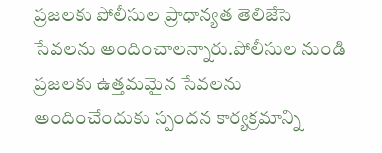ప్రజలకు పోలీసుల ప్రాధాన్యత తెలిజేసె సేవలను అందించాలన్నారు.పోలీసుల నుండి ప్రజలకు ఉత్తమమైన సేవలను అందించేందుకు స్పందన కార్యక్రమాన్ని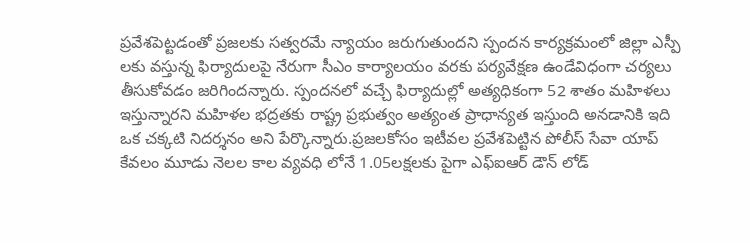ప్రవేశపెట్టడంతో ప్రజలకు సత్వరమే న్యాయం జరుగుతుందని స్పందన కార్యక్రమంలో జిల్లా ఎస్పీ లకు వస్తున్న ఫిర్యాదులపై నేరుగా సీఎం కార్యాలయం వరకు పర్యవేక్షణ ఉండేవిధంగా చర్యలు తీసుకోవడం జరిగిందన్నారు. స్పందనలో వచ్చే ఫిర్యాదుల్లో అత్యధికంగా 52 శాతం మహిళలు ఇస్తున్నారని మహిళల భద్రతకు రాష్ట్ర ప్రభుత్వం అత్యంత ప్రాధాన్యత ఇస్తుంది అనడానికి ఇది ఒక చక్కటి నిదర్శనం అని పేర్కొన్నారు.ప్రజలకోసం ఇటీవల ప్రవేశపెట్టిన పోలీస్ సేవా యాప్ కేవలం మూడు నెలల కాల వ్యవధి లోనే 1.05లక్షలకు పైగా ఎఫ్ఐఆర్ డౌన్ లోడ్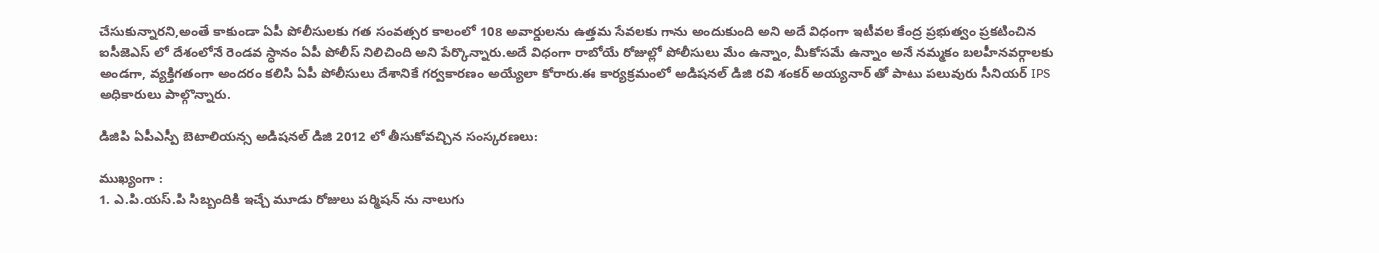చేసుకున్నారని,అంతే కాకుండా ఏపీ పోలీసులకు గత సంవత్సర కాలంలో 108 అవార్డులను ఉత్తమ సేవలకు గాను అందుకుంది అని అదే విధంగా ఇటీవల కేంద్ర ప్రభుత్వం ప్రకటించిన ఐసీజెఎస్ లో దేశంలోనే రెండవ స్ధానం ఏపీ పోలీస్ నిలిచింది అని పేర్కొన్నారు.అదే విధంగా రాబోయే రోజుల్లో పోలీసులు మేం ఉన్నాం, మీకోసమే ఉన్నాం అనే నమ్మకం బలహీనవర్గాలకు అండగా, వ్యక్తిగతంగా అందరం కలిసి ఏపీ పోలీసులు దేశానికే గర్వకారణం అయ్యేలా కోరారు.ఈ కార్యక్రమంలో అడిషనల్ డి‌జి రవి శంకర్ అయ్యనార్ తో పాటు పలువురు సీనియర్ IPS అధికారులు పాల్గొన్నారు.

డి‌జి‌పి ఏపీఎస్పీ బెటాలియన్స అడిషనల్ డి‌జి 2012 లో తీసుకోవచ్చిన సంస్కరణలు:

ముఖ్యంగా :
1. ఎ.పి.యస్.పి సిబ్బందికి ఇచ్చే మూడు రోజులు పర్మిషన్ ను నాలుగు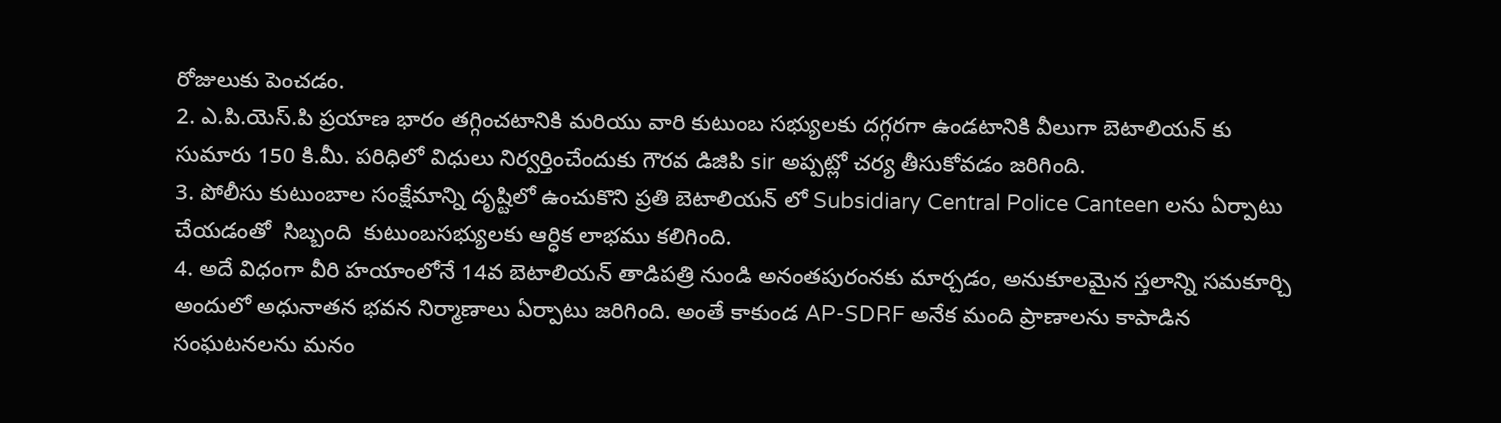రోజులుకు పెంచడం.
2. ఎ.పి.యెస్.పి ప్రయాణ భారం తగ్గించటానికి మరియు వారి కుటుంబ సభ్యులకు దగ్గరగా ఉండటానికి వీలుగా బెటాలియన్ కు సుమారు 150 కి.మీ. పరిధిలో విధులు నిర్వర్తించేందుకు గౌరవ డిజిపి sir అప్పట్లో చర్య తీసుకోవడం జరిగింది.
3. పోలీసు కుటుంబాల సంక్షేమాన్ని దృష్టిలో ఉంచుకొని ప్రతి బెటాలియన్ లో Subsidiary Central Police Canteen లను ఏర్పాటు చేయడంతో  సిబ్బంది  కుటుంబసభ్యులకు ఆర్ధిక లాభము కలిగింది.
4. అదే విధంగా వీరి హయాంలోనే 14వ బెటాలియన్ తాడిపత్రి నుండి అనంతపురంనకు మార్చడం, అనుకూలమైన స్తలాన్ని సమకూర్చి అందులో అధునాతన భవన నిర్మాణాలు ఏర్పాటు జరిగింది. అంతే కాకుండ AP-SDRF అనేక మంది ప్రాణాలను కాపాడిన సంఘటనలను మనం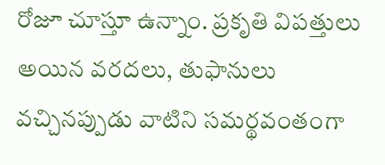రోజూ చూస్తూ ఉన్నాం. ప్రకృతి విపత్తులు అయిన వరదలు, తుఫానులు వచ్చినప్పుడు వాటిని సమర్థవంతంగా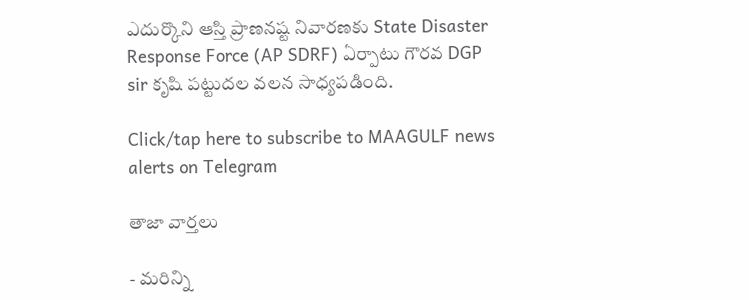ఎదుర్కొని ఆస్తి ప్రాణనష్ట నివారణకు State Disaster Response Force (AP SDRF) ఏర్పాటు గౌరవ DGP sir కృషి పట్టుదల వలన సాధ్యపడింది.

Click/tap here to subscribe to MAAGULF news alerts on Telegram

తాజా వార్తలు

- మరిన్ని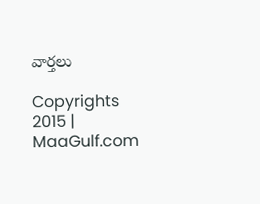వార్తలు

Copyrights 2015 | MaaGulf.com